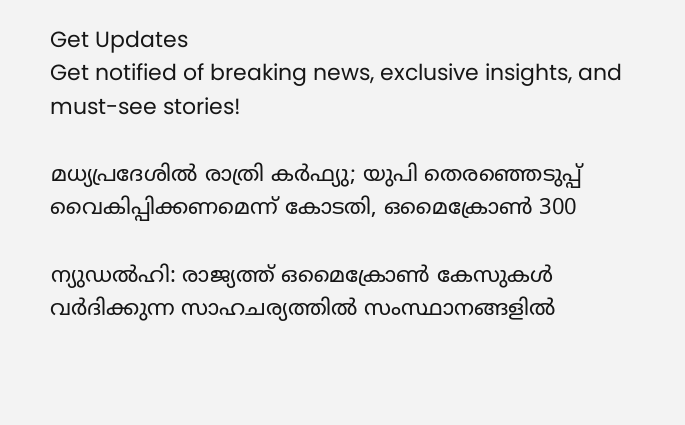Get Updates
Get notified of breaking news, exclusive insights, and must-see stories!

മധ്യപ്രദേശില്‍ രാത്രി കര്‍ഫ്യു; യുപി തെരഞ്ഞെടുപ്പ് വൈകിപ്പിക്കണമെന്ന് കോടതി, ഒമൈക്രോണ്‍ 300

ന്യുഡല്‍ഹി: രാജ്യത്ത് ഒമൈക്രോണ്‍ കേസുകള്‍ വര്‍ദിക്കുന്ന സാഹചര്യത്തില്‍ സംസ്ഥാനങ്ങളില്‍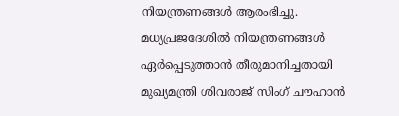നിയന്ത്രണങ്ങള്‍ ആരംഭിച്ചു. മധ്യപ്രജദേശില്‍ നിയന്ത്രണങ്ങള്‍ ഏര്‍പ്പെടുത്താന്‍ തീരുമാനിച്ചതായി മുഖ്യമന്ത്രി ശിവരാജ് സിംഗ് ചൗഹാന്‍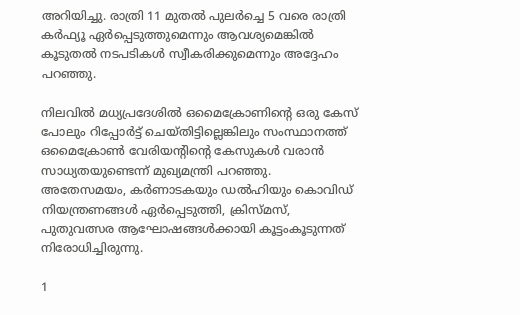അറിയിച്ചു. രാത്രി 11 മുതല്‍ പുലര്‍ച്ചെ 5 വരെ രാത്രി കര്‍ഫ്യൂ ഏര്‍പ്പെടുത്തുമെന്നും ആവശ്യമെങ്കില്‍ കൂടുതല്‍ നടപടികള്‍ സ്വീകരിക്കുമെന്നും അദ്ദേഹം പറഞ്ഞു.

നിലവില്‍ മധ്യപ്രദേശില്‍ ഒമൈക്രോണിന്റെ ഒരു കേസ് പോലും റിപ്പോര്‍ട്ട് ചെയ്തിട്ടില്ലെങ്കിലും സംസ്ഥാനത്ത് ഒമൈക്രോണ്‍ വേരിയന്റിന്റെ കേസുകള്‍ വരാന്‍ സാധ്യതയുണ്ടെന്ന് മുഖ്യമന്ത്രി പറഞ്ഞു. അതേസമയം, കര്‍ണാടകയും ഡല്‍ഹിയും കൊവിഡ് നിയന്ത്രണങ്ങള്‍ ഏര്‍പ്പെടുത്തി, ക്രിസ്മസ്, പുതുവത്സര ആഘോഷങ്ങള്‍ക്കായി കൂട്ടംകൂടുന്നത് നിരോധിച്ചിരുന്നു.

1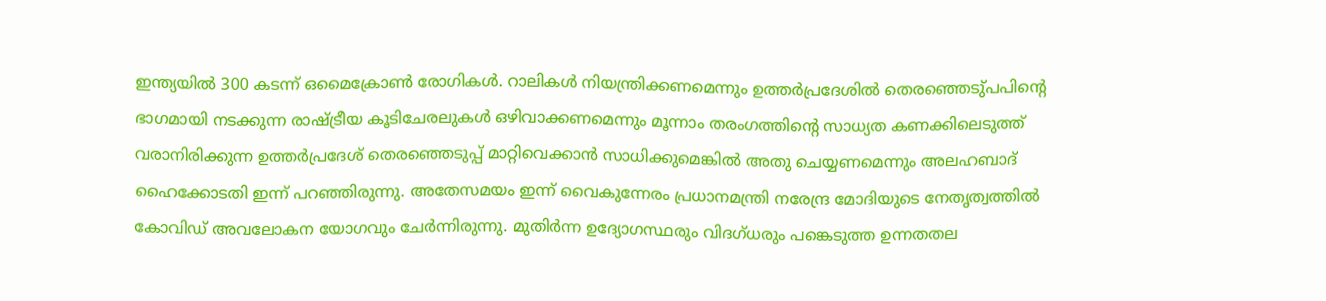ഇന്ത്യയില്‍ 300 കടന്ന് ഒമൈക്രോണ്‍ രോഗികള്‍. റാലികള്‍ നിയന്ത്രിക്കണമെന്നും ഉത്തര്‍പ്രദേശില്‍ തെരഞ്ഞെടു്പപിന്റെ ഭാഗമായി നടക്കുന്ന രാഷ്ട്രീയ കൂടിചേരലുകള്‍ ഒഴിവാക്കണമെന്നും മൂന്നാം തരംഗത്തിന്റെ സാധ്യത കണക്കിലെടുത്ത് വരാനിരിക്കുന്ന ഉത്തര്‍പ്രദേശ് തെരഞ്ഞെടുപ്പ് മാറ്റിവെക്കാന്‍ സാധിക്കുമെങ്കില്‍ അതു ചെയ്യണമെന്നും അലഹബാദ് ഹൈക്കോടതി ഇന്ന് പറഞ്ഞിരുന്നു. അതേസമയം ഇന്ന് വൈകുന്നേരം പ്രധാനമന്ത്രി നരേന്ദ്ര മോദിയുടെ നേതൃത്വത്തില്‍ കോവിഡ് അവലോകന യോഗവും ചേര്‍ന്നിരുന്നു. മുതിര്‍ന്ന ഉദ്യോഗസ്ഥരും വിദഗ്ധരും പങ്കെടുത്ത ഉന്നതതല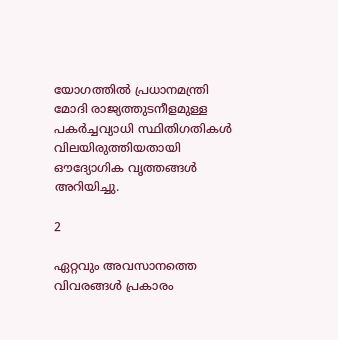യോഗത്തില്‍ പ്രധാനമന്ത്രി മോദി രാജ്യത്തുടനീളമുള്ള പകര്‍ച്ചവ്യാധി സ്ഥിതിഗതികള്‍ വിലയിരുത്തിയതായി ഔദ്യോഗിക വൃത്തങ്ങള്‍ അറിയിച്ചു.

2

ഏറ്റവും അവസാനത്തെ വിവരങ്ങള്‍ പ്രകാരം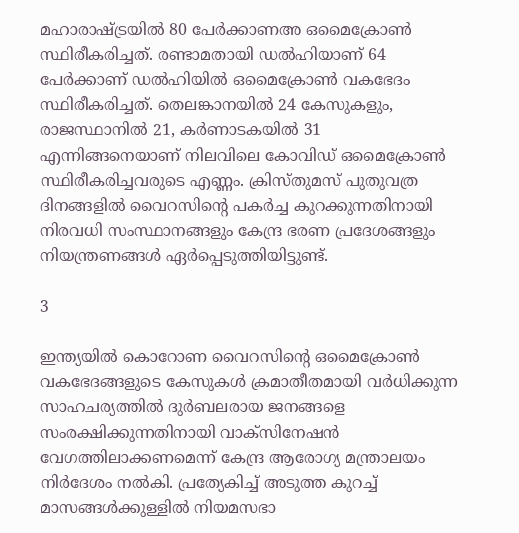മഹാരാഷ്ട്രയില്‍ 80 പേര്‍ക്കാണഅ ഒമൈക്രോണ്‍ സ്ഥിരീകരിച്ചത്. രണ്ടാമതായി ഡല്‍ഹിയാണ് 64 പേര്‍ക്കാണ് ഡല്‍ഹിയില്‍ ഒമൈക്രോണ്‍ വകഭേദം സ്ഥിരീകരിച്ചത്. തെലങ്കാനയില്‍ 24 കേസുകളും, രാജസ്ഥാനില്‍ 21, കര്‍ണാടകയില്‍ 31 എന്നിങ്ങനെയാണ് നിലവിലെ കോവിഡ് ഒമൈക്രോണ്‍ സ്ഥിരീകരിച്ചവരുടെ എണ്ണം. ക്രിസ്തുമസ് പുതുവത്ര ദിനങ്ങളില്‍ വൈറസിന്റെ പകര്‍ച്ച കുറക്കുന്നതിനായി നിരവധി സംസ്ഥാനങ്ങളും കേന്ദ്ര ഭരണ പ്രദേശങ്ങളും നിയന്ത്രണങ്ങള്‍ ഏര്‍പ്പെടുത്തിയിട്ടുണ്ട്.

3

ഇന്ത്യയില്‍ കൊറോണ വൈറസിന്റെ ഒമൈക്രോണ്‍ വകഭേദങ്ങളുടെ കേസുകള്‍ ക്രമാതീതമായി വര്‍ധിക്കുന്ന സാഹചര്യത്തില്‍ ദുര്‍ബലരായ ജനങ്ങളെ സംരക്ഷിക്കുന്നതിനായി വാക്സിനേഷന്‍ വേഗത്തിലാക്കണമെന്ന് കേന്ദ്ര ആരോഗ്യ മന്ത്രാലയം നിര്‍ദേശം നല്‍കി. പ്രത്യേകിച്ച് അടുത്ത കുറച്ച് മാസങ്ങള്‍ക്കുള്ളില്‍ നിയമസഭാ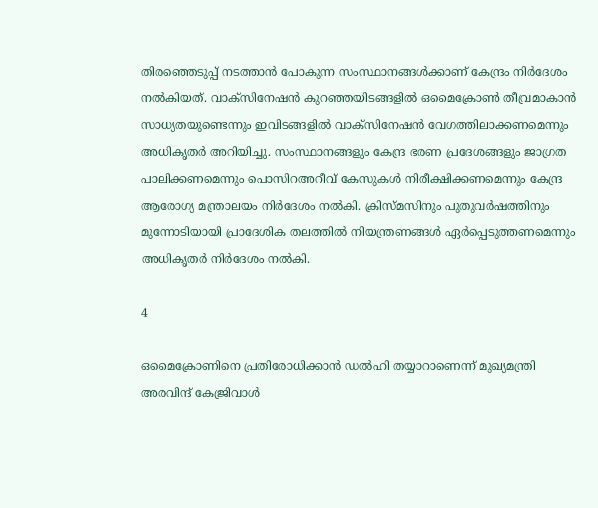തിരഞ്ഞെടുപ്പ് നടത്താന്‍ പോകുന്ന സംസ്ഥാനങ്ങള്‍ക്കാണ് കേന്ദ്രം നിര്‍ദേശം നല്‍കിയത്. വാക്‌സിനേഷന്‍ കുറഞ്ഞയിടങ്ങളില്‍ ഒമൈക്രോണ്‍ തീവ്രമാകാന്‍ സാധ്യതയുണ്ടെന്നും ഇവിടങ്ങളില്‍ വാക്‌സിനേഷന്‍ വേഗത്തിലാക്കണമെന്നും അധികൃതര്‍ അറിയിച്ചു. സംസ്ഥാനങ്ങളും കേന്ദ്ര ഭരണ പ്രദേശങ്ങളും ജാഗ്രത പാലിക്കണമെന്നും പൊസിറഅറീവ് കേസുകള്‍ നിരീക്ഷിക്കണമെന്നും കേന്ദ്ര ആരോഗ്യ മന്ത്രാലയം നിര്‍ദേശം നല്‍കി. ക്രിസ്മസിനും പുതുവര്‍ഷത്തിനും മുന്നോടിയായി പ്രാദേശിക തലത്തില്‍ നിയന്ത്രണങ്ങള്‍ ഏര്‍പ്പെടുത്തണമെന്നും അധികൃതര്‍ നിര്‍ദേശം നല്‍കി.

4

ഒമൈക്രോണിനെ പ്രതിരോധിക്കാന്‍ ഡല്‍ഹി തയ്യാറാണെന്ന് മുഖ്യമന്ത്രി അരവിന്ദ് കേജ്രിവാള്‍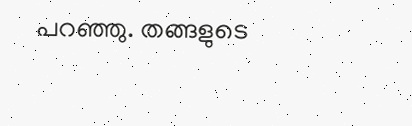പറഞ്ഞു. തങ്ങളുടെ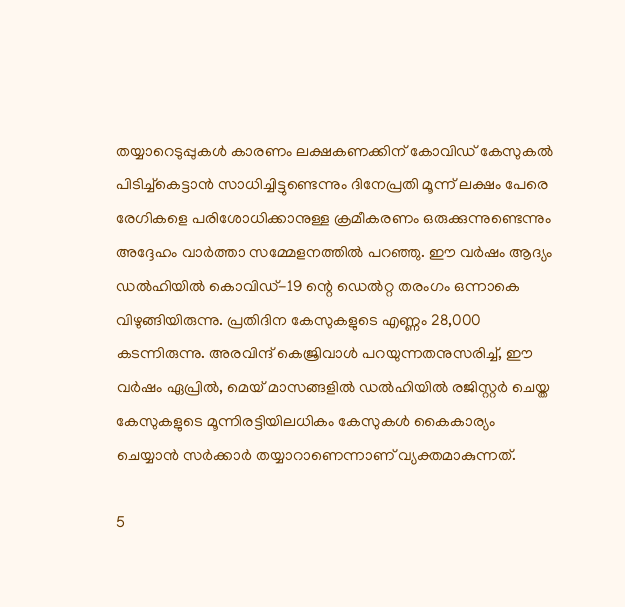തയ്യാറെടുപ്പുകള്‍ കാരണം ലക്ഷകണക്കിന് കോവിഡ് കേസുകല്‍ പിടിച്ച്‌കെട്ടാന്‍ സാധിച്ചിട്ടുണ്ടെന്നും ദിനേപ്രതി മൂന്ന് ലക്ഷം പേരെ രേഗികളെ പരിശോധിക്കാനുള്ള ക്രമീകരണം ഒരുക്കുന്നുണ്ടെന്നും അദ്ദേഹം വാര്‍ത്താ സമ്മേളനത്തില്‍ പറഞ്ഞു. ഈ വര്‍ഷം ആദ്യം ഡല്‍ഹിയില്‍ കൊവിഡ്-19 ന്റെ ഡെല്‍റ്റ തരംഗം ഒന്നാകെ വിഴുങ്ങിയിരുന്നു. പ്രതിദിന കേസുകളുടെ എണ്ണം 28,000 കടന്നിരുന്നു. അരവിന്ദ് കെജ്രിവാള്‍ പറയുന്നതനുസരിച്ച്, ഈ വര്‍ഷം ഏപ്രില്‍, മെയ് മാസങ്ങളില്‍ ഡല്‍ഹിയില്‍ രജിസ്റ്റര്‍ ചെയ്ത കേസുകളുടെ മൂന്നിരട്ടിയിലധികം കേസുകള്‍ കൈകാര്യം ചെയ്യാന്‍ സര്‍ക്കാര്‍ തയ്യാറാണെന്നാണ് വ്യക്തമാകുന്നത്.

5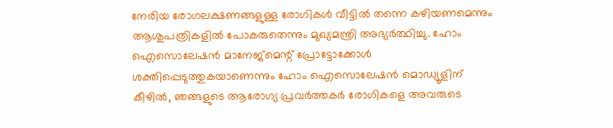നേരിയ രോഗലക്ഷണങ്ങളുള്ള രോഗികള്‍ വീട്ടില്‍ തന്നെ കഴിയണമെന്നും ആശുപത്രികളില്‍ പോകരുതെന്നും മുഖ്യമന്ത്രി അഭ്യര്‍ത്ഥിച്ചു. ഹോം ഐസൊലേഷന്‍ മാനേജ്മെന്റ് പ്രോട്ടോക്കോള്‍ ശക്തിപ്പെടുത്തുകയാണെന്നും ഹോം ഐസൊലേഷന്‍ മൊഡ്യൂളിന് കീഴില്‍, ഞങ്ങളുടെ ആരോഗ്യ പ്രവര്‍ത്തകര്‍ രോഗികളെ അവരുടെ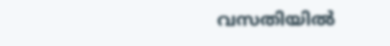വസതിയില്‍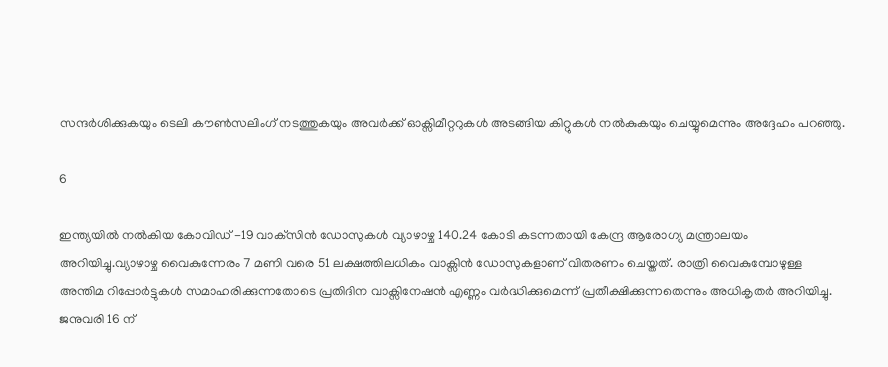സന്ദര്‍ശിക്കുകയും ടെലി കൗണ്‍സലിംഗ് നടത്തുകയും അവര്‍ക്ക് ഓക്സിമീറ്ററുകള്‍ അടങ്ങിയ കിറ്റുകള്‍ നല്‍കുകയും ചെയ്യുമെന്നും അദ്ദേഹം പറഞ്ഞു.

6

ഇന്ത്യയില്‍ നല്‍കിയ കോവിഡ് -19 വാക്‌സിന്‍ ഡോസുകള്‍ വ്യാഴാഴ്ച 140.24 കോടി കടന്നതായി കേന്ദ്ര ആരോഗ്യ മന്ത്രാലയം അറിയിച്ചു.വ്യാഴാഴ്ച വൈകുന്നേരം 7 മണി വരെ 51 ലക്ഷത്തിലധികം വാക്സിന്‍ ഡോസുകളാണ് വിതരണം ചെയ്തത്. രാത്രി വൈകുമ്പോഴുള്ള അന്തിമ റിപ്പോര്‍ട്ടുകള്‍ സമാഹരിക്കുന്നതോടെ പ്രതിദിന വാക്സിനേഷന്‍ എണ്ണം വര്‍ദ്ധിക്കുമെന്ന് പ്രതീക്ഷിക്കുന്നതെന്നും അധികൃതര്‍ അറിയിച്ചു. ജനുവരി 16 ന്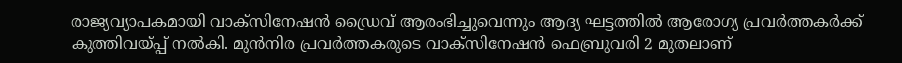രാജ്യവ്യാപകമായി വാക്‌സിനേഷന്‍ ഡ്രൈവ് ആരംഭിച്ചുവെന്നും ആദ്യ ഘട്ടത്തില്‍ ആരോഗ്യ പ്രവര്‍ത്തകര്‍ക്ക് കുത്തിവയ്പ്പ് നല്‍കി. മുന്‍നിര പ്രവര്‍ത്തകരുടെ വാക്‌സിനേഷന്‍ ഫെബ്രുവരി 2 മുതലാണ്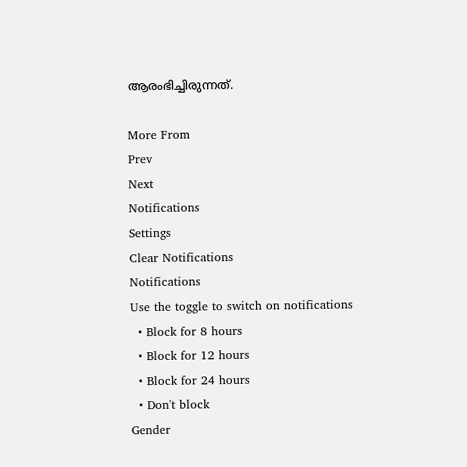ആരംഭിച്ചിരുന്നത്.

More From
Prev
Next
Notifications
Settings
Clear Notifications
Notifications
Use the toggle to switch on notifications
  • Block for 8 hours
  • Block for 12 hours
  • Block for 24 hours
  • Don't block
Gender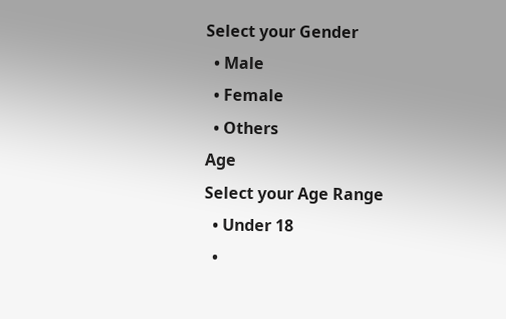Select your Gender
  • Male
  • Female
  • Others
Age
Select your Age Range
  • Under 18
  •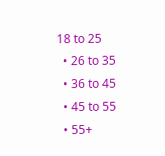18 to 25
  • 26 to 35
  • 36 to 45
  • 45 to 55
  • 55+